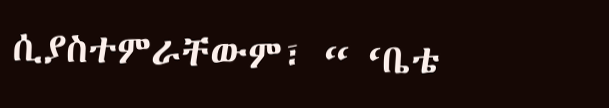ሲያስተምራቸውም፣ “ ‘ቤቴ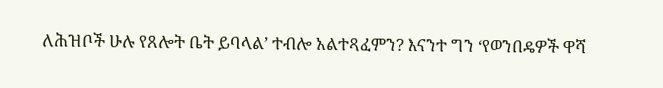ለሕዝቦች ሁሉ የጸሎት ቤት ይባላል’ ተብሎ አልተጻፈምን? እናንተ ግን ‘የወንበዴዎች ዋሻ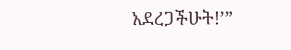አደረጋችሁት!’”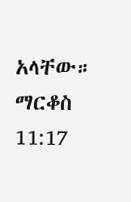አላቸው።
ማርቆስ 11:17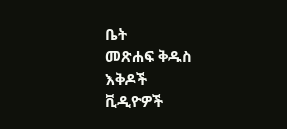ቤት
መጽሐፍ ቅዱስ
እቅዶች
ቪዲዮዎች